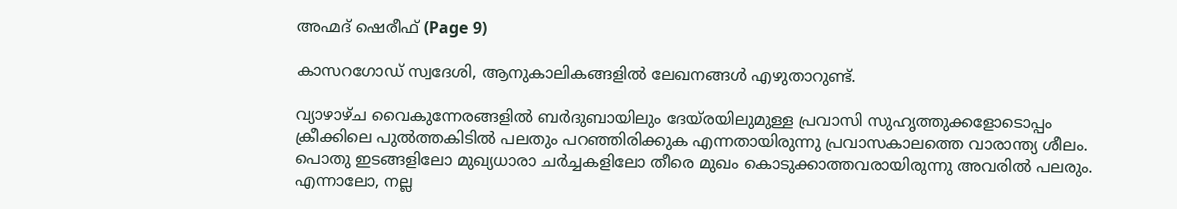അഹ്മദ് ഷെരീഫ് (Page 9)

കാസറഗോഡ് സ്വദേശി, ആനുകാലികങ്ങളിൽ ലേഖനങ്ങൾ എഴുതാറുണ്ട്.

വ്യാഴാഴ്ച വൈകുന്നേരങ്ങളിൽ ബർദുബായിലും ദേയ്രയിലുമുള്ള പ്രവാസി സുഹൃത്തുക്കളോടൊപ്പം ക്രീക്കിലെ പുൽത്തകിടിൽ പലതും പറഞ്ഞിരിക്കുക എന്നതായിരുന്നു പ്രവാസകാലത്തെ വാരാന്ത്യ ശീലം. പൊതു ഇടങ്ങളിലോ മുഖ്യധാരാ ചർച്ചകളിലോ തീരെ മുഖം കൊടുക്കാത്തവരായിരുന്നു അവരിൽ പലരും. എന്നാലോ, നല്ല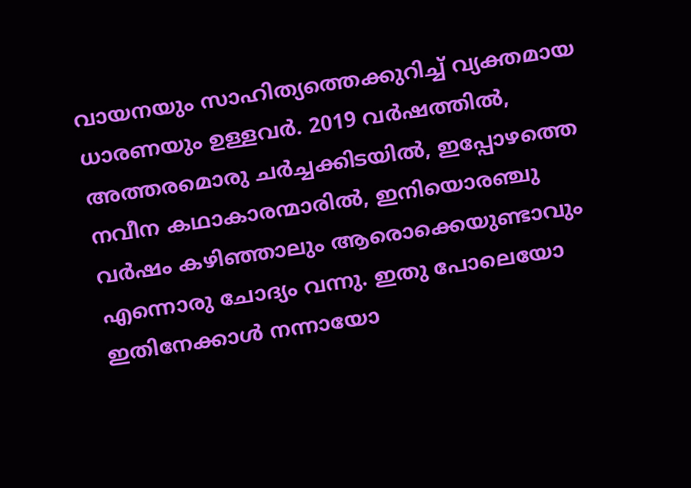വായനയും സാഹിത്യത്തെക്കുറിച്ച് വ്യക്തമായ ധാരണയും ഉള്ളവർ. 2019 വർഷത്തിൽ, അത്തരമൊരു ചർച്ചക്കിടയിൽ, ഇപ്പോഴത്തെ നവീന കഥാകാരന്മാരിൽ, ഇനിയൊരഞ്ചു വർഷം കഴിഞ്ഞാലും ആരൊക്കെയുണ്ടാവും എന്നൊരു ചോദ്യം വന്നു. ഇതു പോലെയോ ഇതിനേക്കാൾ നന്നായോ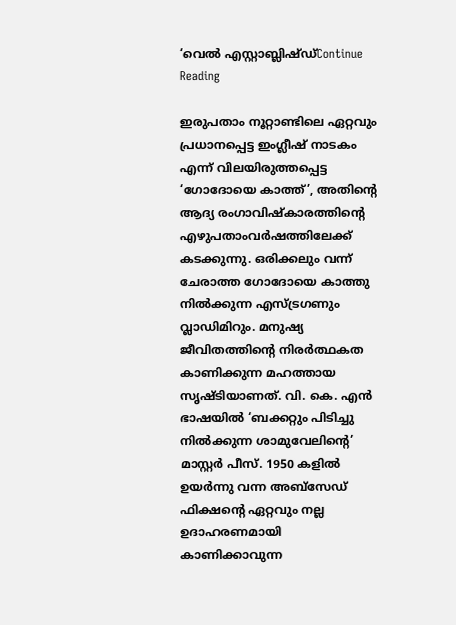‘വെൽ എസ്റ്റാബ്ലിഷ്ഡ്Continue Reading

ഇരുപതാം നൂറ്റാണ്ടിലെ ഏറ്റവും പ്രധാനപ്പെട്ട ഇംഗ്ലീഷ് നാടകം എന്ന് വിലയിരുത്തപ്പെട്ട ‘ഗോദോയെ കാത്ത്’, അതിന്റെ ആദ്യ രംഗാവിഷ്കാരത്തിന്റെ എഴുപതാംവർഷത്തിലേക്ക് കടക്കുന്നു. ഒരിക്കലും വന്ന് ചേരാത്ത ഗോദോയെ കാത്തു നിൽക്കുന്ന എസ്ട്രഗണും വ്ലാഡിമിറും. മനുഷ്യ ജീവിതത്തിന്റെ നിരർത്ഥകത കാണിക്കുന്ന മഹത്തായ സൃഷ്ടിയാണത്. വി. കെ. എൻ ഭാഷയിൽ ‘ബക്കറ്റും പിടിച്ചു നിൽക്കുന്ന ശാമുവേലിന്റെ’ മാസ്റ്റർ പീസ്. 1950 കളിൽ ഉയർന്നു വന്ന അബ്സേഡ് ഫിക്ഷന്റെ ഏറ്റവും നല്ല ഉദാഹരണമായി കാണിക്കാവുന്ന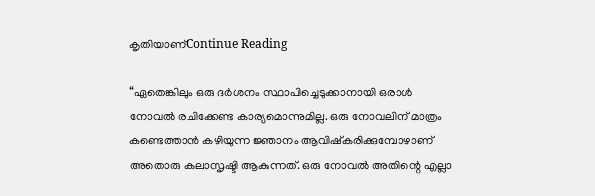കൃതിയാണ്Continue Reading

“ഏതെങ്കിലും ഒരു ദർശനം സ്ഥാപിച്ചെടുക്കാനായി ഒരാൾ നോവൽ രചിക്കേണ്ട കാര്യമൊന്നുമില്ല. ഒരു നോവലിന് മാത്രം കണ്ടെത്താൻ കഴിയുന്ന ജ്ഞാനം ആവിഷ്കരിക്കുമ്പോഴാണ് അതൊരു കലാസൃഷ്ടി ആകുന്നത്. ഒരു നോവൽ അതിന്റെ എല്ലാ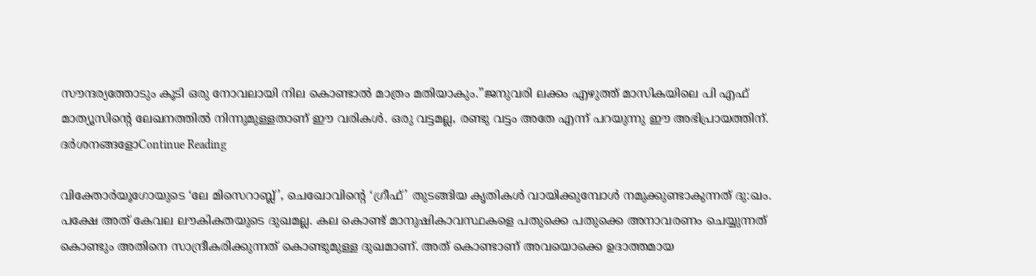സൗന്ദര്യത്തോടും കൂടി ഒരു നോവലായി നില കൊണ്ടാൽ മാത്രം മതിയാകും.”ജനുവരി ലക്കം എഴുത്ത് മാസികയിലെ പി എഫ് മാത്യൂസിന്റെ ലേഖനത്തിൽ നിന്നുമുള്ളതാണ് ഈ വരികൾ. ഒരു വട്ടമല്ല, രണ്ടു വട്ടം അതേ എന്ന് പറയുന്നു ഈ അഭിപ്രായത്തിന്. ദർശനങ്ങളോContinue Reading

വിക്തോര്‍യൂഗോയുടെ ‘ലേ മിസെറാബ്ല്’, ചെഖോവിന്റെ ‘ഗ്രീഫ്’ തുടങ്ങിയ കൃതികള്‍ വായിക്കുമ്പോള്‍ നമുക്കുണ്ടാകുന്നത് ദു:ഖം. പക്ഷേ അത് കേവല ലൗകികതയുടെ ദുഖമല്ല. കല കൊണ്ട് മാനുഷികാവസ്ഥകളെ പതുക്കെ പതുക്കെ അനാവരണം ചെയ്യുന്നത് കൊണ്ടും അതിനെ സാന്ദ്രീകരിക്കുന്നത് കൊണ്ടുമുള്ള ദുഖമാണ്. അത് കൊണ്ടാണ് അവയൊക്കെ ഉദാത്തമായ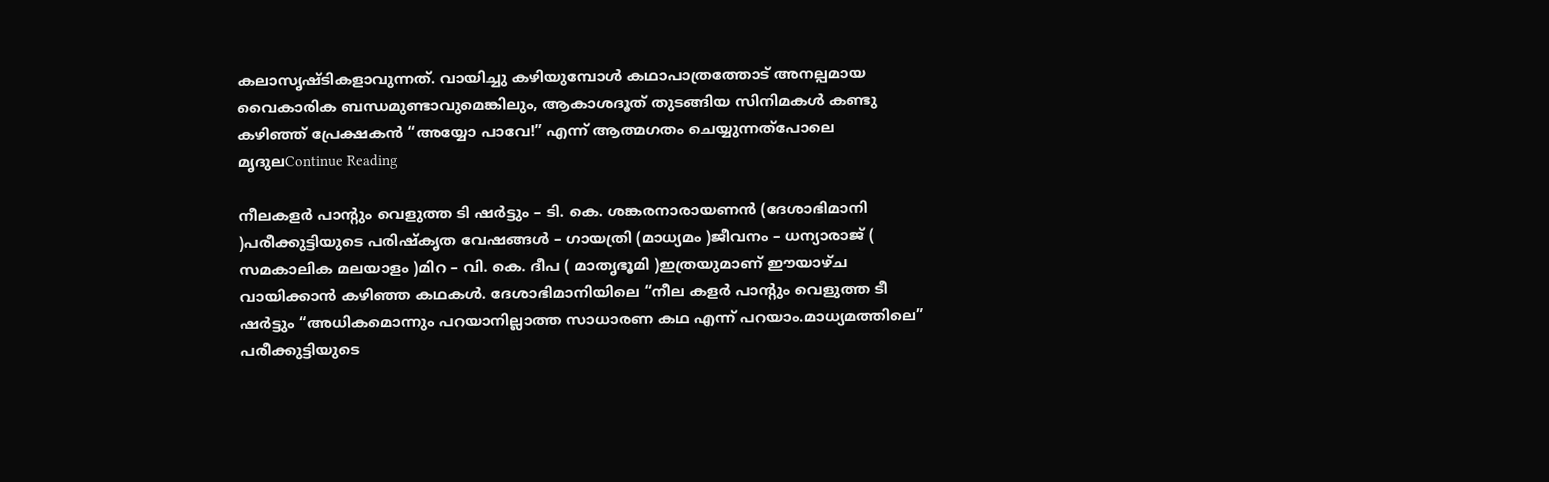കലാസൃഷ്ടികളാവുന്നത്. വായിച്ചു കഴിയുമ്പോള്‍ കഥാപാത്രത്തോട് അനല്പമായ വൈകാരിക ബന്ധമുണ്ടാവുമെങ്കിലും, ആകാശദൂത് തുടങ്ങിയ സിനിമകള്‍ കണ്ടു കഴിഞ്ഞ് പ്രേക്ഷകന്‍ “അയ്യോ പാവേ!” എന്ന്‍ ആത്മഗതം ചെയ്യുന്നത്പോലെ മൃദുലContinue Reading

നീലകളർ പാന്റും വെളുത്ത ടി ഷർട്ടും – ടി. കെ. ശങ്കരനാരായണൻ (ദേശാഭിമാനി )പരീക്കുട്ടിയുടെ പരിഷ്കൃത വേഷങ്ങൾ – ഗായത്രി (മാധ്യമം )ജീവനം – ധന്യാരാജ് ( സമകാലിക മലയാളം )മിറ – വി. കെ. ദീപ ( മാതൃഭൂമി )ഇത്രയുമാണ് ഈയാഴ്ച വായിക്കാൻ കഴിഞ്ഞ കഥകൾ. ദേശാഭിമാനിയിലെ “നീല കളർ പാന്റും വെളുത്ത ടീ ഷർട്ടും “അധികമൊന്നും പറയാനില്ലാത്ത സാധാരണ കഥ എന്ന് പറയാം.മാധ്യമത്തിലെ” പരീക്കുട്ടിയുടെ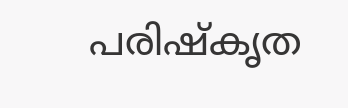പരിഷ്കൃത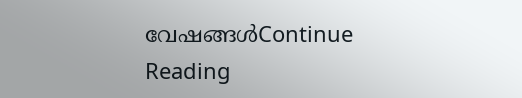വേഷങ്ങൾContinue Reading